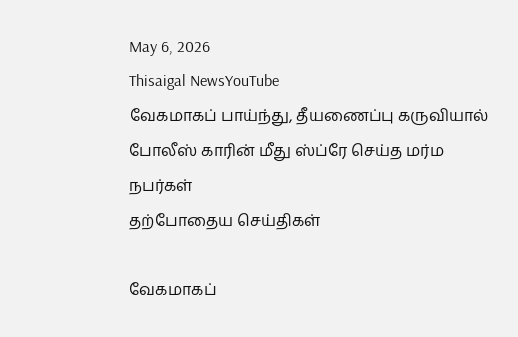May 6, 2026
Thisaigal NewsYouTube
வேகமாகப் பாய்ந்து, தீயணைப்பு கருவியால் போலீஸ் காரின் மீது ஸ்ப்ரே செய்த மர்ம நபர்கள்
தற்போதைய செய்திகள்

வேகமாகப்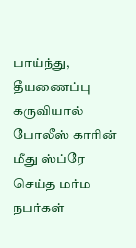பாய்ந்து, தீயணைப்பு கருவியால் போலீஸ் காரின் மீது ஸ்ப்ரே செய்த மர்ம நபர்கள்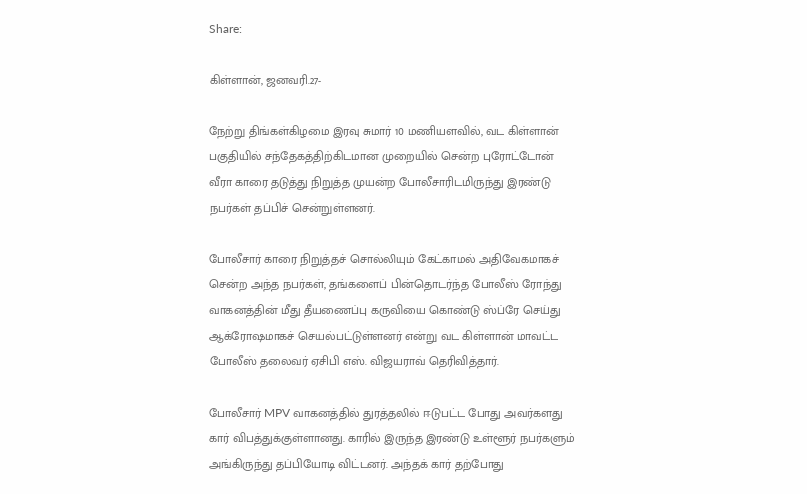Share:

கிள்ளான், ஜனவரி.27-

நேற்று திங்கள்கிழமை இரவு சுமார் 10 மணியளவில், வட கிள்ளான் பகுதியில் சந்தேகத்திற்கிடமான முறையில் சென்ற புரோட்டோன் வீரா காரை தடுத்து நிறுத்த முயன்ற போலீசாரிடமிருந்து இரண்டு நபர்கள் தப்பிச் சென்றுள்ளனர்.

போலீசார் காரை நிறுத்தச் சொல்லியும் கேட்காமல் அதிவேகமாகச் சென்ற அந்த நபர்கள், தங்களைப் பின்தொடர்ந்த போலீஸ் ரோந்து வாகனத்தின் மீது தீயணைப்பு கருவியை கொண்டு ஸ்ப்ரே செய்து ஆக்ரோஷமாகச் செயல்பட்டுள்ளனர் என்று வட கிள்ளான் மாவட்ட போலீஸ் தலைவர் ஏசிபி எஸ். விஜயராவ் தெரிவித்தார்.

போலீசார் MPV வாகனத்தில் துரத்தலில் ஈடுபட்ட போது அவர்களது கார் விபத்துக்குள்ளானது. காரில் இருந்த இரண்டு உள்ளூர் நபர்களும் அங்கிருந்து தப்பியோடி விட்டனர். அந்தக் கார் தற்போது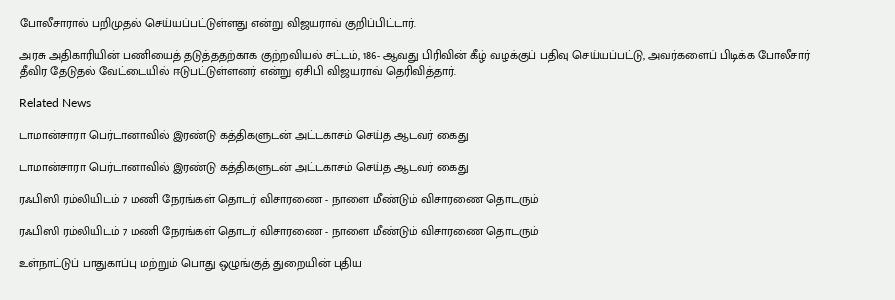போலீசாரால் பறிமுதல் செய்யப்பட்டுள்ளது என்று விஜயராவ் குறிப்பிட்டார்.

அரசு அதிகாரியின் பணியைத் தடுத்ததற்காக குற்றவியல் சட்டம், 186- ஆவது பிரிவின் கீழ் வழக்குப் பதிவு செய்யப்பட்டு, அவர்களைப் பிடிக்க போலீசார் தீவிர தேடுதல் வேட்டையில் ஈடுபட்டுள்ளனர் என்று ஏசிபி விஜயராவ் தெரிவித்தார்.

Related News

டாமான்சாரா பெர்டானாவில் இரண்டு கத்திகளுடன் அட்டகாசம் செய்த ஆடவர் கைது

டாமான்சாரா பெர்டானாவில் இரண்டு கத்திகளுடன் அட்டகாசம் செய்த ஆடவர் கைது

ரஃபிஸி ரம்லியிடம் 7 மணி நேரங்கள் தொடர் விசாரணை - நாளை மீண்டும் விசாரணை தொடரும்

ரஃபிஸி ரம்லியிடம் 7 மணி நேரங்கள் தொடர் விசாரணை - நாளை மீண்டும் விசாரணை தொடரும்

உள்நாட்டுப் பாதுகாப்பு மற்றும் பொது ஒழுங்குத் துறையின் புதிய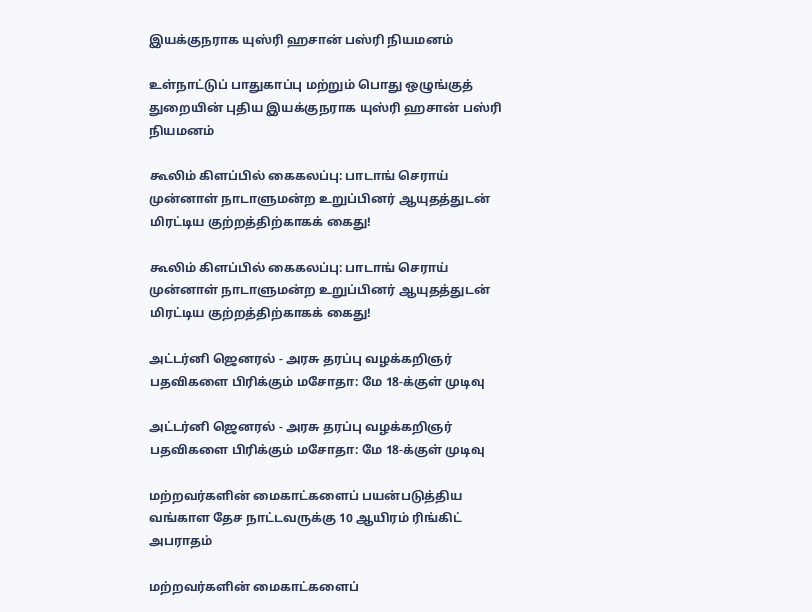இயக்குநராக யுஸ்ரி ஹசான் பஸ்ரி நியமனம்

உள்நாட்டுப் பாதுகாப்பு மற்றும் பொது ஒழுங்குத் துறையின் புதிய இயக்குநராக யுஸ்ரி ஹசான் பஸ்ரி நியமனம்

கூலிம் கிளப்பில் கைகலப்பு: பாடாங் செராய் முன்னாள் நாடாளுமன்ற உறுப்பினர் ஆயுதத்துடன் மிரட்டிய குற்றத்திற்காகக் கைது!

கூலிம் கிளப்பில் கைகலப்பு: பாடாங் செராய் முன்னாள் நாடாளுமன்ற உறுப்பினர் ஆயுதத்துடன் மிரட்டிய குற்றத்திற்காகக் கைது!

அட்டர்னி ஜெனரல் - அரசு தரப்பு வழக்கறிஞர் பதவிகளை பிரிக்கும் மசோதா: மே 18-க்குள் முடிவு

அட்டர்னி ஜெனரல் - அரசு தரப்பு வழக்கறிஞர் பதவிகளை பிரிக்கும் மசோதா: மே 18-க்குள் முடிவு

மற்றவர்களின் மைகாட்களைப் பயன்படுத்திய வங்காள தேச நாட்டவருக்கு 10 ஆயிரம் ரிங்கிட் அபராதம்

மற்றவர்களின் மைகாட்களைப்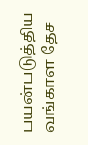பயன்படுத்திய வங்காள தேச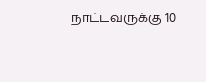நாட்டவருக்கு 10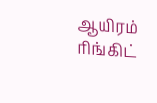ஆயிரம் ரிங்கிட்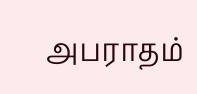அபராதம்